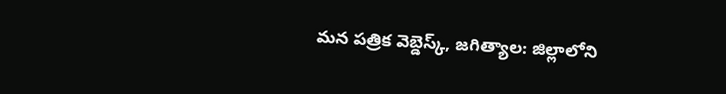మన పత్రిక వెబ్డెస్క్, జగిత్యాల: జిల్లాలోని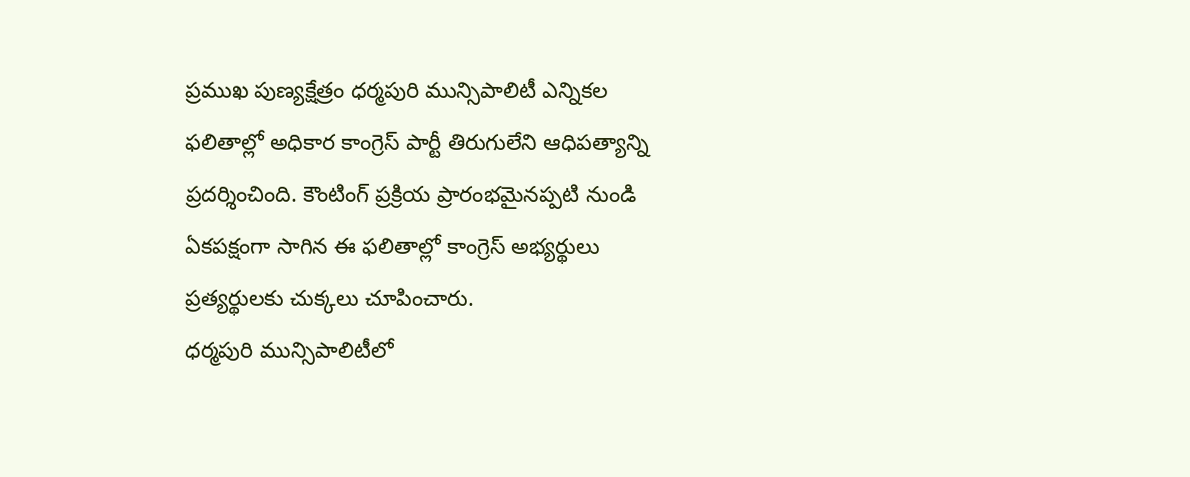ప్రముఖ పుణ్యక్షేత్రం ధర్మపురి మున్సిపాలిటీ ఎన్నికల ఫలితాల్లో అధికార కాంగ్రెస్ పార్టీ తిరుగులేని ఆధిపత్యాన్ని ప్రదర్శించింది. కౌంటింగ్ ప్రక్రియ ప్రారంభమైనప్పటి నుండి ఏకపక్షంగా సాగిన ఈ ఫలితాల్లో కాంగ్రెస్ అభ్యర్థులు ప్రత్యర్థులకు చుక్కలు చూపించారు.
ధర్మపురి మున్సిపాలిటీలో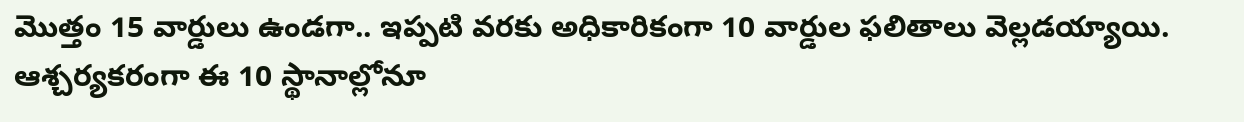మొత్తం 15 వార్డులు ఉండగా.. ఇప్పటి వరకు అధికారికంగా 10 వార్డుల ఫలితాలు వెల్లడయ్యాయి. ఆశ్చర్యకరంగా ఈ 10 స్థానాల్లోనూ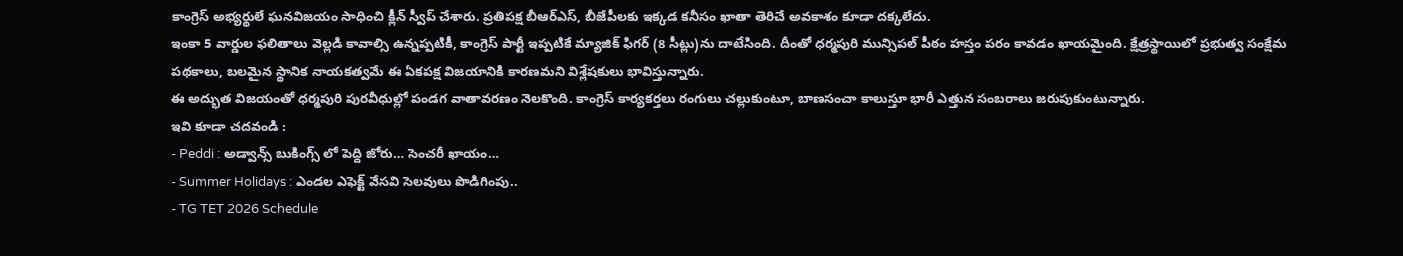కాంగ్రెస్ అభ్యర్థులే ఘనవిజయం సాధించి క్లీన్ స్వీప్ చేశారు. ప్రతిపక్ష బీఆర్ఎస్, బీజేపీలకు ఇక్కడ కనీసం ఖాతా తెరిచే అవకాశం కూడా దక్కలేదు.
ఇంకా 5 వార్డుల ఫలితాలు వెల్లడి కావాల్సి ఉన్నప్పటికీ, కాంగ్రెస్ పార్టీ ఇప్పటికే మ్యాజిక్ ఫిగర్ (8 సీట్లు)ను దాటేసింది. దీంతో ధర్మపురి మున్సిపల్ పీఠం హస్తం పరం కావడం ఖాయమైంది. క్షేత్రస్థాయిలో ప్రభుత్వ సంక్షేమ పథకాలు, బలమైన స్థానిక నాయకత్వమే ఈ ఏకపక్ష విజయానికి కారణమని విశ్లేషకులు భావిస్తున్నారు.
ఈ అద్భుత విజయంతో ధర్మపురి పురవీధుల్లో పండగ వాతావరణం నెలకొంది. కాంగ్రెస్ కార్యకర్తలు రంగులు చల్లుకుంటూ, బాణసంచా కాలుస్తూ భారీ ఎత్తున సంబరాలు జరుపుకుంటున్నారు.
ఇవి కూడా చదవండి :
- Peddi : అడ్వాన్స్ బుకింగ్స్ లో పెద్ది జోరు… సెంచరీ ఖాయం…
- Summer Holidays : ఎండల ఎఫెక్ట్ వేసవి సెలవులు పొడిగింపు..
- TG TET 2026 Schedule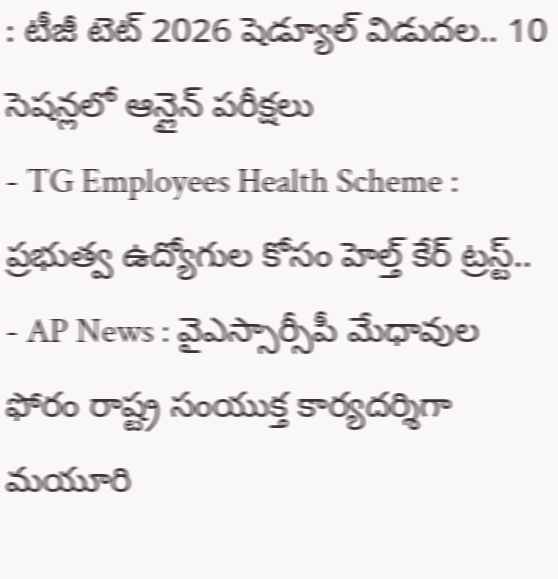: టీజీ టెట్ 2026 షెడ్యూల్ విడుదల.. 10 సెషన్లలో ఆన్లైన్ పరీక్షలు
- TG Employees Health Scheme : ప్రభుత్వ ఉద్యోగుల కోసం హెల్త్ కేర్ ట్రస్ట్..
- AP News : వైఎస్సార్సీపీ మేధావుల ఫోరం రాష్ట్ర సంయుక్త కార్యదర్శిగా మయూరి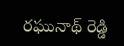రఘునాథ్ రెడ్డి